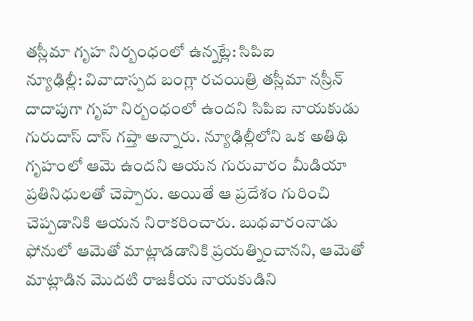తస్లీమా గృహ నిర్బంధంలో ఉన్నట్లే: సిపిఐ
న్యూఢిల్లీ: వివాదాస్పద బంగ్లా రచయిత్రి తస్లీమా నస్రీన్ దాదాపుగా గృహ నిర్బంధంలో ఉందని సిపిఐ నాయకుడు గురుదాస్ దాస్ గప్తా అన్నారు. న్యూఢిల్లీలోని ఒక అతిథి గృహంలో ఆమె ఉందని ఆయన గురువారం మీడియా ప్రతినిధులతో చెప్పారు. అయితే ఆ ప్రదేశం గురించి చెప్పడానికి ఆయన నిరాకరించారు. బుధవారంనాడు ఫోనులో ఆమెతో మాట్లాడడానికి ప్రయత్నించానని, ఆమెతో మాట్లాడిన మొదటి రాజకీయ నాయకుడిని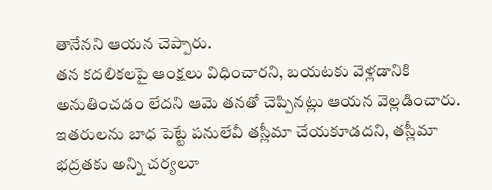తానేనని ఆయన చెప్పారు.
తన కదలికలపై ఆంక్షలు విధించారని, బయటకు వెళ్లడానికి అనుతించడం లేదని ఆమె తనతో చెప్పినట్లు ఆయన వెల్లడించారు. ఇతరులను బాధ పెట్టే పనులేవీ తస్లీమా చేయకూడదని, తస్లీమా భద్రతకు అన్ని చర్యలూ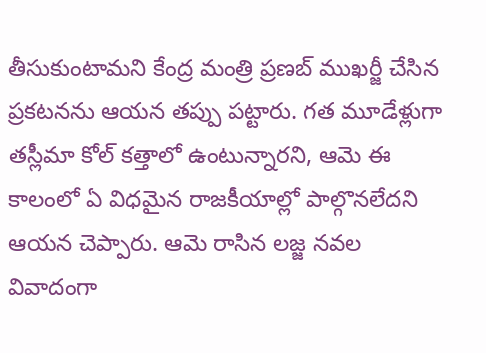తీసుకుంటామని కేంద్ర మంత్రి ప్రణబ్ ముఖర్జీ చేసిన ప్రకటనను ఆయన తప్పు పట్టారు. గత మూడేళ్లుగా తస్లీమా కోల్ కత్తాలో ఉంటున్నారని, ఆమె ఈ కాలంలో ఏ విధమైన రాజకీయాల్లో పాల్గొనలేదని ఆయన చెప్పారు. ఆమె రాసిన లజ్జ నవల వివాదంగా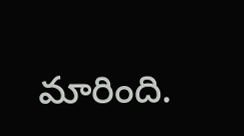మారింది.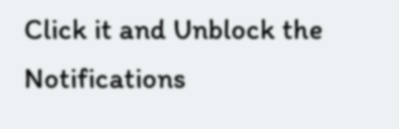Click it and Unblock the Notifications